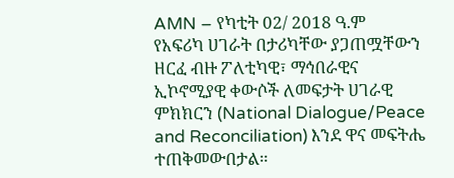AMN – የካቲት 02/ 2018 ዓ.ም
የአፍሪካ ሀገራት በታሪካቸው ያጋጠሟቸውን ዘርፈ ብዙ ፖለቲካዊ፣ ማኅበራዊና ኢኮኖሚያዊ ቀውሶች ለመፍታት ሀገራዊ ምክክርን (National Dialogue/Peace and Reconciliation) እንደ ዋና መፍትሔ ተጠቅመውበታል።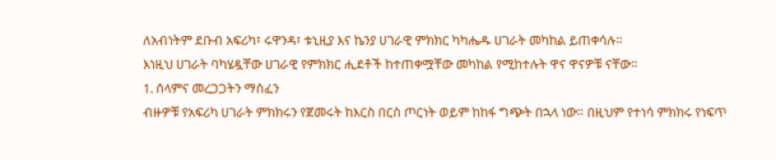ለአብነትም ደቡብ አፍሪካ፣ ሩዋንዳ፣ ቱኒዚያ እና ኬንያ ሀገራዊ ምክክር ካካሔዱ ሀገራት መካከል ይጠቀሳሉ፡፡
እነዚህ ሀገራት ባካሄዷቸው ሀገራዊ የምክክር ሒደቶች ከተጠቀሟቸው መካከል የሚከተሉት ዋና ዋናዎቹ ናቸው።
1. ሰላምና መረጋጋትን ማስፈን
ብዙዎቹ የአፍሪካ ሀገራት ምክክሩን የጀመሩት ከእርስ በርስ ጦርነት ወይም ከከፋ ግጭት በኋላ ነው። በዚህም የተነሳ ምክክሩ የነፍጥ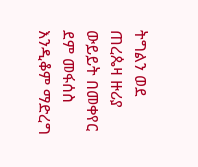ትግልን ወደ ጠረጴዛ ዙሪያ ውይይት በመቀየር ደም መፋሰስ እንዲቆም ማድረግ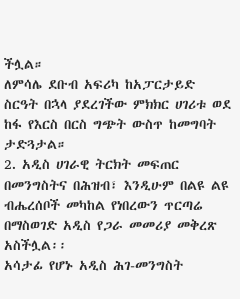ችሏል።
ለምሳሌ ደቡብ አፍሪካ ከአፓርታይድ ስርዓት በኋላ ያደረገችው ምክክር ሀገሪቱ ወደ ከፋ የእርስ በርስ ግጭት ውስጥ ከመግባት ታድጓታል።
2. አዲስ ሀገራዊ ትርክት መፍጠር
በመንግስትና በሕዝብ፣ እንዲሁም በልዩ ልዩ ብሔረሰቦች መካከል የነበረውን ጥርጣሬ በማስወገድ አዲስ የጋራ መመሪያ መቅረጽ አስችሏል፡፡
አሳታፊ የሆኑ አዲስ ሕገ-መንግስት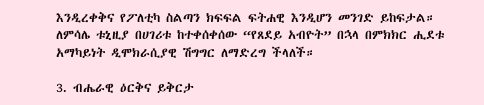እንዲረቀቅና የፖለቲካ ስልጣን ክፍፍል ፍትሐዊ እንዲሆን መንገድ ይከፍታል። ለምሳሌ ቱኒዚያ በሀገሪቱ ከተቀሰቀሰው “የጸደይ አብዮት” በኋላ በምክክር ሒደቱ አማካይነት ዲሞክራሲያዊ ሽግግር ለማድረግ ችላለች።

3. ብሔራዊ ዕርቅና ይቅርታ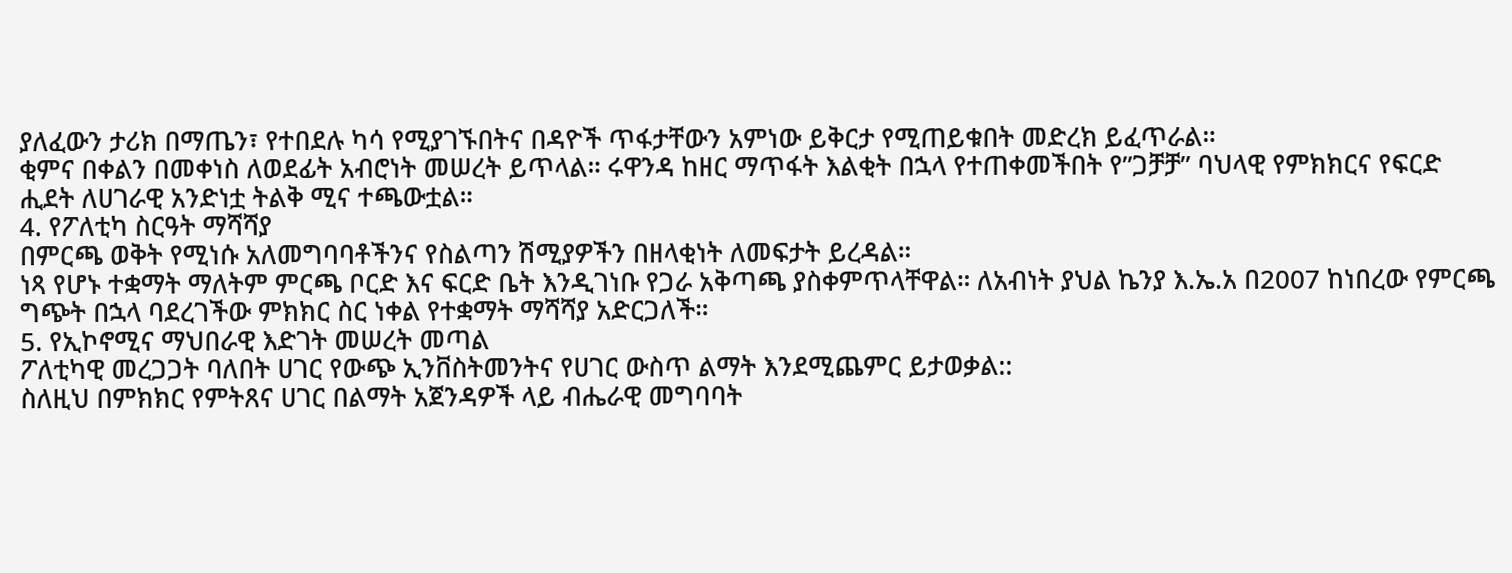ያለፈውን ታሪክ በማጤን፣ የተበደሉ ካሳ የሚያገኙበትና በዳዮች ጥፋታቸውን አምነው ይቅርታ የሚጠይቁበት መድረክ ይፈጥራል።
ቂምና በቀልን በመቀነስ ለወደፊት አብሮነት መሠረት ይጥላል። ሩዋንዳ ከዘር ማጥፋት እልቂት በኋላ የተጠቀመችበት የ”ጋቻቻ” ባህላዊ የምክክርና የፍርድ ሒደት ለሀገራዊ አንድነቷ ትልቅ ሚና ተጫውቷል።
4. የፖለቲካ ስርዓት ማሻሻያ
በምርጫ ወቅት የሚነሱ አለመግባባቶችንና የስልጣን ሽሚያዎችን በዘላቂነት ለመፍታት ይረዳል።
ነጻ የሆኑ ተቋማት ማለትም ምርጫ ቦርድ እና ፍርድ ቤት እንዲገነቡ የጋራ አቅጣጫ ያስቀምጥላቸዋል። ለአብነት ያህል ኬንያ እ.ኤ.አ በ2007 ከነበረው የምርጫ ግጭት በኋላ ባደረገችው ምክክር ስር ነቀል የተቋማት ማሻሻያ አድርጋለች።
5. የኢኮኖሚና ማህበራዊ እድገት መሠረት መጣል
ፖለቲካዊ መረጋጋት ባለበት ሀገር የውጭ ኢንቨስትመንትና የሀገር ውስጥ ልማት እንደሚጨምር ይታወቃል::
ስለዚህ በምክክር የምትጸና ሀገር በልማት አጀንዳዎች ላይ ብሔራዊ መግባባት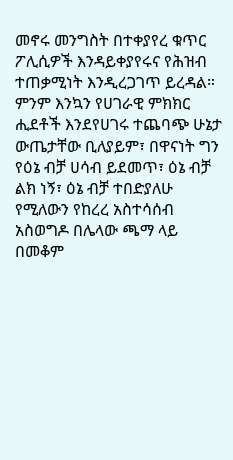መኖሩ መንግስት በተቀያየረ ቁጥር ፖሊሲዎች እንዳይቀያየሩና የሕዝብ ተጠቃሚነት እንዲረጋገጥ ይረዳል።
ምንም እንኳን የሀገራዊ ምክክር ሒደቶች እንደየሀገሩ ተጨባጭ ሁኔታ ውጤታቸው ቢለያይም፣ በዋናነት ግን የዕኔ ብቻ ሀሳብ ይደመጥ፣ ዕኔ ብቻ ልክ ነኝ፣ ዕኔ ብቻ ተበድያለሁ የሚለውን የከረረ አስተሳሰብ አስወግዶ በሌላው ጫማ ላይ በመቆም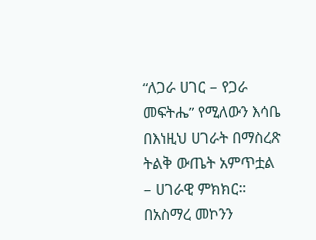“ለጋራ ሀገር – የጋራ መፍትሔ” የሚለውን እሳቤ በእነዚህ ሀገራት በማስረጽ ትልቅ ውጤት አምጥቷል – ሀገራዊ ምክክር።
በአስማረ መኮንን